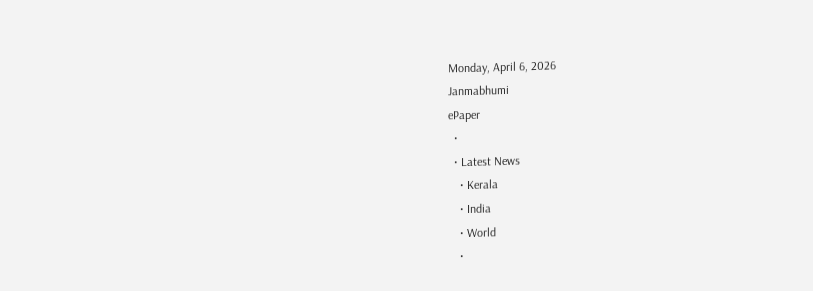Monday, April 6, 2026
Janmabhumi
ePaper
  •
  • Latest News
    • Kerala
    • India
    • World
    •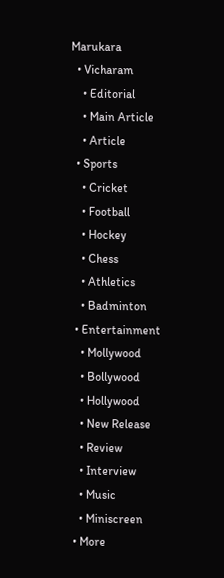Marukara
  • Vicharam
    • Editorial
    • Main Article
    • Article
  • Sports
    • Cricket
    • Football
    • Hockey
    • Chess
    • Athletics
    • Badminton
  • Entertainment
    • Mollywood
    • Bollywood
    • Hollywood
    • New Release
    • Review
    • Interview
    • Music
    • Miniscreen
  • More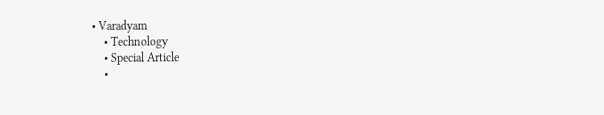• Varadyam
    • Technology
    • Special Article
    •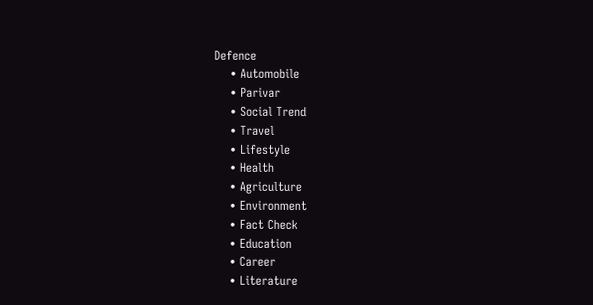Defence
    • Automobile
    • Parivar
    • Social Trend
    • Travel
    • Lifestyle
    • Health
    • Agriculture
    • Environment
    • Fact Check
    • Education
    • Career
    • Literature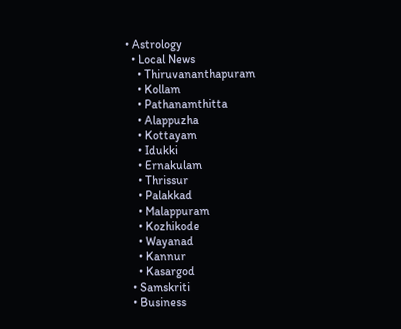• Astrology
  • Local News
    • Thiruvananthapuram
    • Kollam
    • Pathanamthitta
    • Alappuzha
    • Kottayam
    • Idukki
    • Ernakulam
    • Thrissur
    • Palakkad
    • Malappuram
    • Kozhikode
    • Wayanad
    • Kannur
    • Kasargod
  • Samskriti
  • Business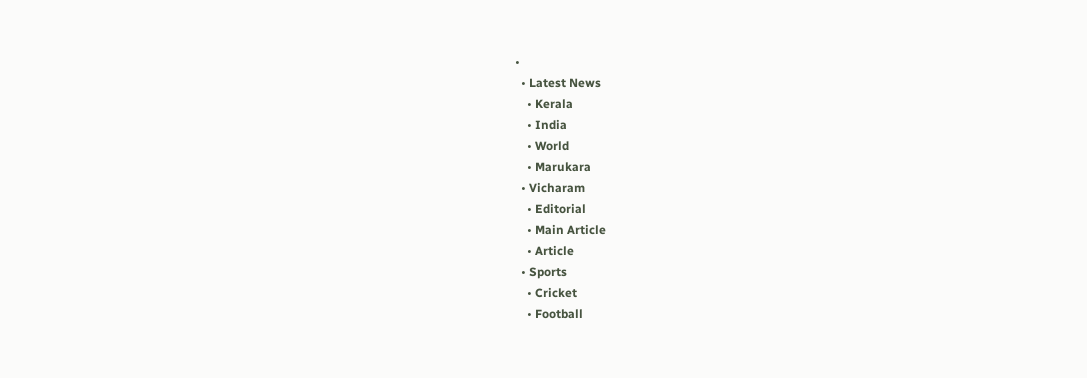•
  • Latest News
    • Kerala
    • India
    • World
    • Marukara
  • Vicharam
    • Editorial
    • Main Article
    • Article
  • Sports
    • Cricket
    • Football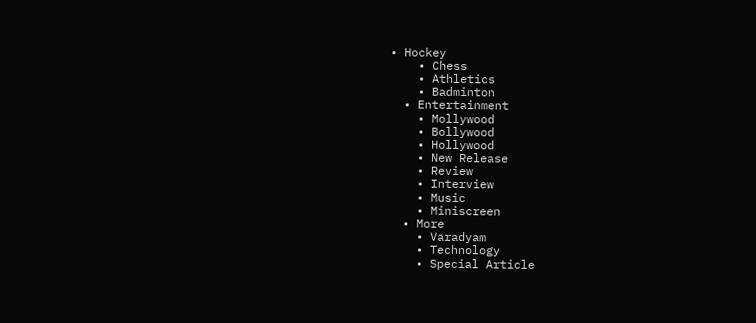• Hockey
    • Chess
    • Athletics
    • Badminton
  • Entertainment
    • Mollywood
    • Bollywood
    • Hollywood
    • New Release
    • Review
    • Interview
    • Music
    • Miniscreen
  • More
    • Varadyam
    • Technology
    • Special Article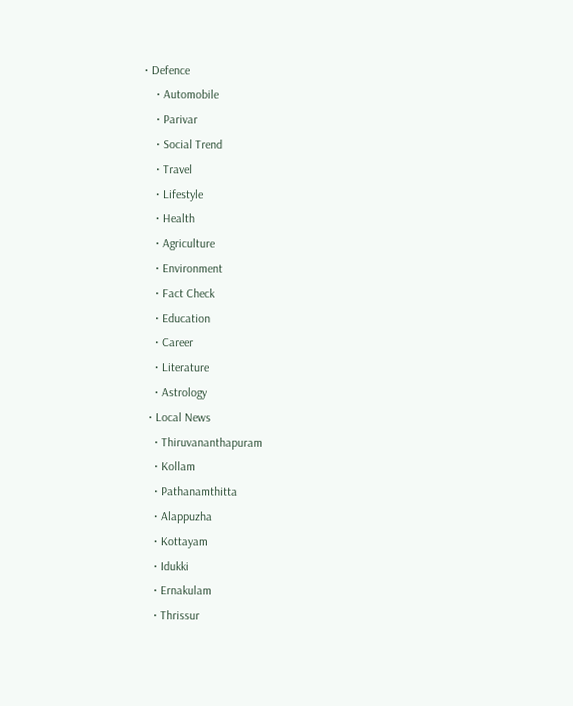• Defence
    • Automobile
    • Parivar
    • Social Trend
    • Travel
    • Lifestyle
    • Health
    • Agriculture
    • Environment
    • Fact Check
    • Education
    • Career
    • Literature
    • Astrology
  • Local News
    • Thiruvananthapuram
    • Kollam
    • Pathanamthitta
    • Alappuzha
    • Kottayam
    • Idukki
    • Ernakulam
    • Thrissur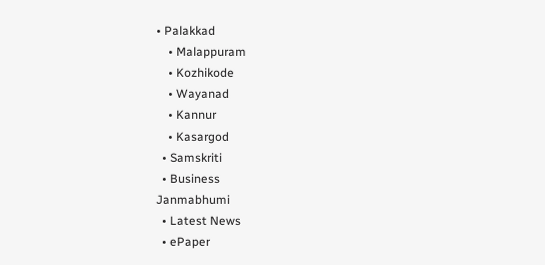• Palakkad
    • Malappuram
    • Kozhikode
    • Wayanad
    • Kannur
    • Kasargod
  • Samskriti
  • Business
Janmabhumi
  • Latest News
  • ePaper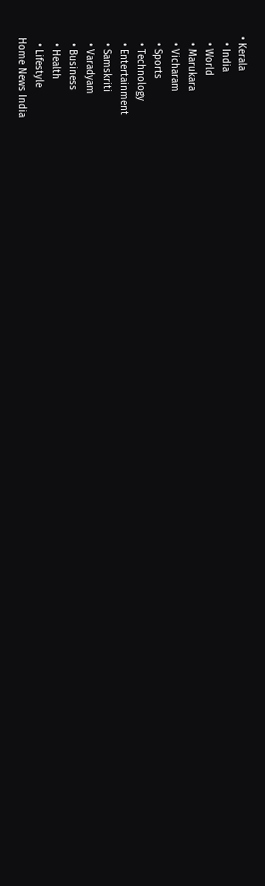• Kerala
  • India
  • World
  • Marukara
  • Vicharam
  • Sports
  • Technology
  • Entertainment
  • Samskriti
  • Varadyam
  • Business
  • Health
  • Lifestyle
Home News India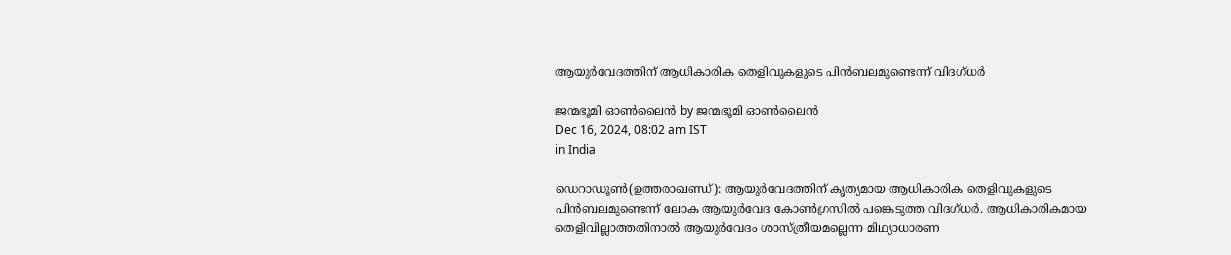ആയുര്‍വേദത്തിന് ആധികാരിക തെളിവുകളുടെ പിന്‍ബലമുണ്ടെന്ന് വിദഗ്ധര്‍

ജന്മഭൂമി ഓണ്‍ലൈന്‍ by ജന്മഭൂമി ഓണ്‍ലൈന്‍
Dec 16, 2024, 08:02 am IST
in India

ഡെറാഡൂണ്‍(ഉത്തരാഖണ്ഡ്): ആയുര്‍വേദത്തിന് കൃത്യമായ ആധികാരിക തെളിവുകളുടെ പിന്‍ബലമുണ്ടെന്ന് ലോക ആയുര്‍വേദ കോണ്‍ഗ്രസില്‍ പങ്കെടുത്ത വിദഗ്ധര്‍. ആധികാരികമായ തെളിവില്ലാത്തതിനാല്‍ ആയുര്‍വേദം ശാസ്ത്രീയമല്ലെന്ന മിഥ്യാധാരണ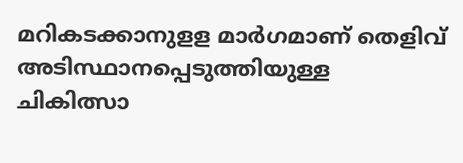മറികടക്കാനുളള മാര്‍ഗമാണ് തെളിവ് അടിസ്ഥാനപ്പെടുത്തിയുള്ള ചികിത്സാ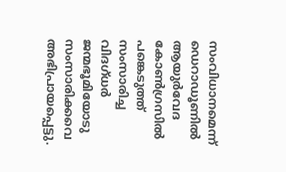സംവിധാനമെന്ന് ഡെറാഡൂണില്‍ ആയുര്‍വേദ കോണ്‍ഗ്രസില്‍ പങ്കെടുത്ത് സംസാരിച്ച വിദഗ്ധര്‍ ജന്മഭൂമിയോടു സംസാരിക്കവെ അഭിപ്രായപ്പെട്ടു.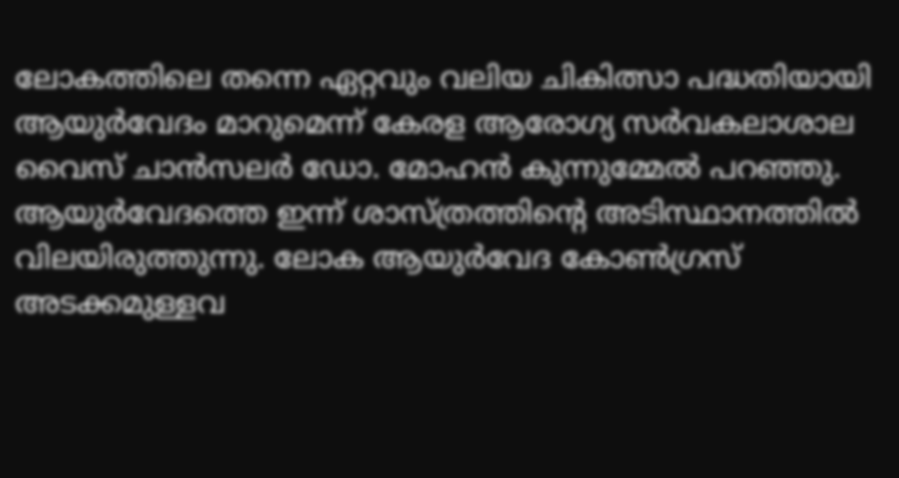ലോകത്തിലെ തന്നെ ഏറ്റവും വലിയ ചികിത്സാ പദ്ധതിയായി ആയുര്‍വേദം മാറുമെന്ന് കേരള ആരോഗ്യ സര്‍വകലാശാല വൈസ് ചാന്‍സലര്‍ ഡോ. മോഹന്‍ കുന്നുമ്മേല്‍ പറഞ്ഞു. ആയുര്‍വേദത്തെ ഇന്ന് ശാസ്ത്രത്തിന്റെ അടിസ്ഥാനത്തില്‍ വിലയിരുത്തുന്നു. ലോക ആയുര്‍വേദ കോണ്‍ഗ്രസ് അടക്കമുള്ളവ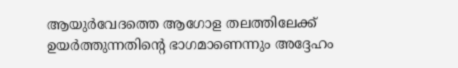ആയുര്‍വേദത്തെ ആഗോള തലത്തിലേക്ക് ഉയര്‍ത്തുന്നതിന്റെ ഭാഗമാണെന്നും അദ്ദേഹം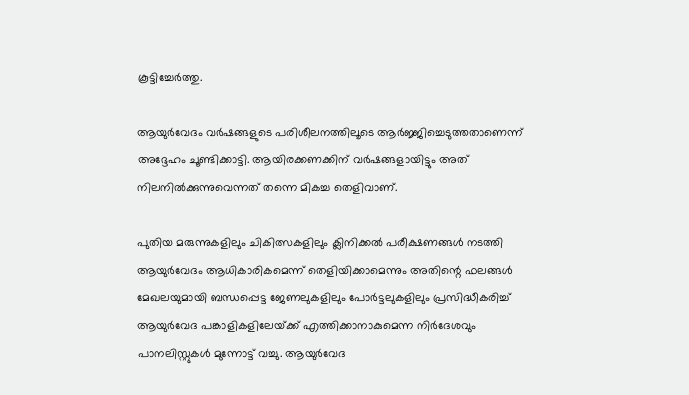കൂട്ടിച്ചേര്‍ത്തു.

ആയുര്‍വേദം വര്‍ഷങ്ങളുടെ പരിശീലനത്തിലൂടെ ആര്‍ജ്ജിച്ചെടുത്തതാണെന്ന് അദ്ദേഹം ചൂണ്ടിക്കാട്ടി. ആയിരക്കണക്കിന് വര്‍ഷങ്ങളായിട്ടും അത് നിലനില്‍ക്കുന്നുവെന്നത് തന്നെ മികച്ച തെളിവാണ്.

പുതിയ മരുന്നുകളിലും ചികിത്സകളിലും ക്ലിനിക്കല്‍ പരീക്ഷണങ്ങള്‍ നടത്തി ആയുര്‍വേദം ആധികാരികമെന്ന് തെളിയിക്കാമെന്നും അതിന്റെ ഫലങ്ങള്‍ മേഖലയുമായി ബന്ധപ്പെട്ട ജേണലുകളിലും പോര്‍ട്ടലുകളിലും പ്രസിദ്ധീകരിച്ച് ആയുര്‍വേദ പങ്കാളികളിലേയ്‌ക്ക് എത്തിക്കാനാകുമെന്ന നിര്‍ദേശവും പാനലിസ്റ്റുകള്‍ മുന്നോട്ട് വച്ചു. ആയുര്‍വേദ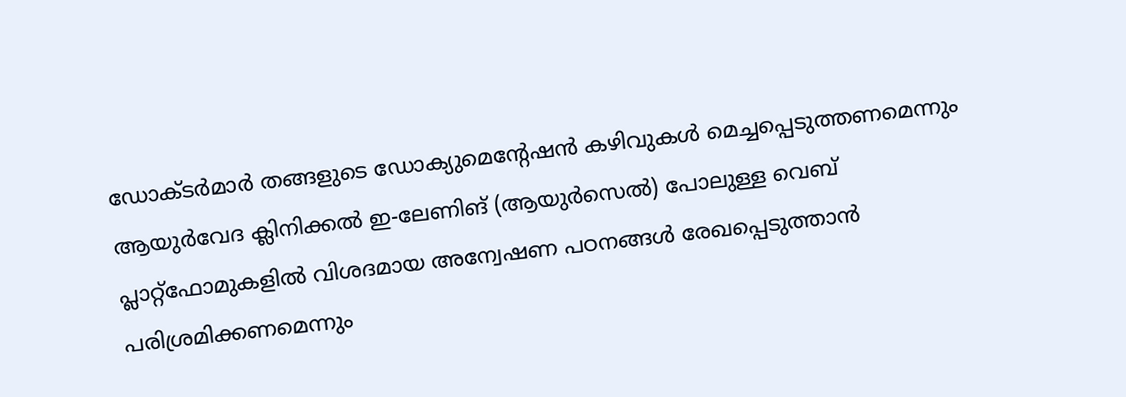ഡോക്ടര്‍മാര്‍ തങ്ങളുടെ ഡോക്യുമെന്റേഷന്‍ കഴിവുകള്‍ മെച്ചപ്പെടുത്തണമെന്നും ആയുര്‍വേദ ക്ലിനിക്കല്‍ ഇ-ലേണിങ് (ആയുര്‍സെല്‍) പോലുള്ള വെബ് പ്ലാറ്റ്ഫോമുകളില്‍ വിശദമായ അന്വേഷണ പഠനങ്ങള്‍ രേഖപ്പെടുത്താന്‍ പരിശ്രമിക്കണമെന്നും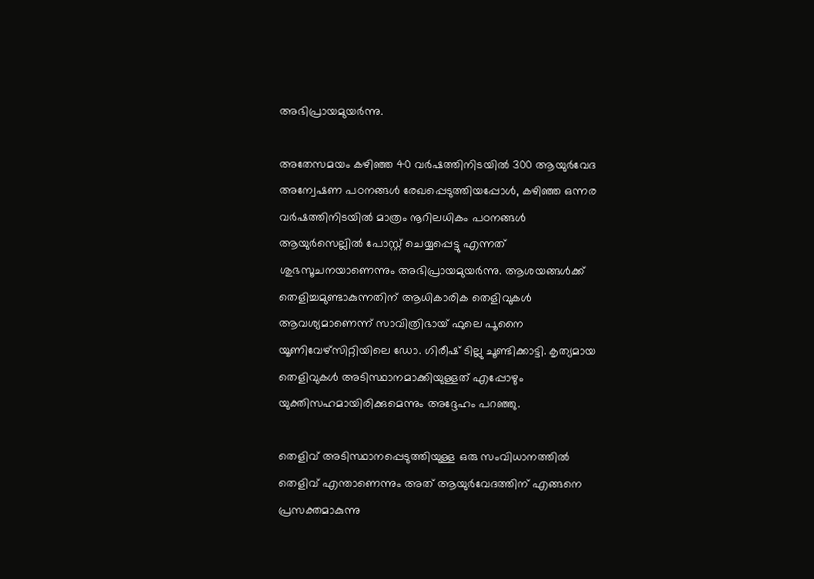അഭിപ്രായമുയര്‍ന്നു.

അതേസമയം കഴിഞ്ഞ 40 വര്‍ഷത്തിനിടയില്‍ 300 ആയുര്‍വേദ അന്വേഷണ പഠനങ്ങള്‍ രേഖപ്പെടുത്തിയപ്പോള്‍, കഴിഞ്ഞ ഒന്നര വര്‍ഷത്തിനിടയില്‍ മാത്രം നൂറിലധികം പഠനങ്ങള്‍ ആയുര്‍സെല്ലില്‍ പോസ്റ്റ് ചെയ്യപ്പെട്ടു എന്നത് ശുഭസൂചനയാണെന്നും അഭിപ്രായമുയര്‍ന്നു. ആശയങ്ങള്‍ക്ക് തെളിച്ചമുണ്ടാകുന്നതിന് ആധികാരിക തെളിവുകള്‍ ആവശ്യമാണെന്ന് സാവിത്രിഭായ് ഫുലെ പൂനൈ യൂണിവേഴ്സിറ്റിയിലെ ഡോ. ഗിരീഷ് ടില്ലു ചൂണ്ടിക്കാട്ടി. കൃത്യമായ തെളിവുകള്‍ അടിസ്ഥാനമാക്കിയുള്ളത് എപ്പോഴും യുക്തിസഹമായിരിക്കുമെന്നും അദ്ദേഹം പറഞ്ഞു.

തെളിവ് അടിസ്ഥാനപ്പെടുത്തിയുള്ള ഒരു സംവിധാനത്തില്‍ തെളിവ് എന്താണെന്നും അത് ആയുര്‍വേദത്തിന് എങ്ങനെ പ്രസക്തമാകുന്നു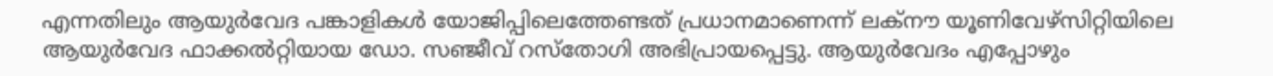എന്നതിലും ആയുര്‍വേദ പങ്കാളികള്‍ യോജിപ്പിലെത്തേണ്ടത് പ്രധാനമാണെന്ന് ലക്നൗ യൂണിവേഴ്സിറ്റിയിലെ ആയുര്‍വേദ ഫാക്കല്‍റ്റിയായ ഡോ. സഞ്ജീവ് റസ്തോഗി അഭിപ്രായപ്പെട്ടു. ആയുര്‍വേദം എപ്പോഴും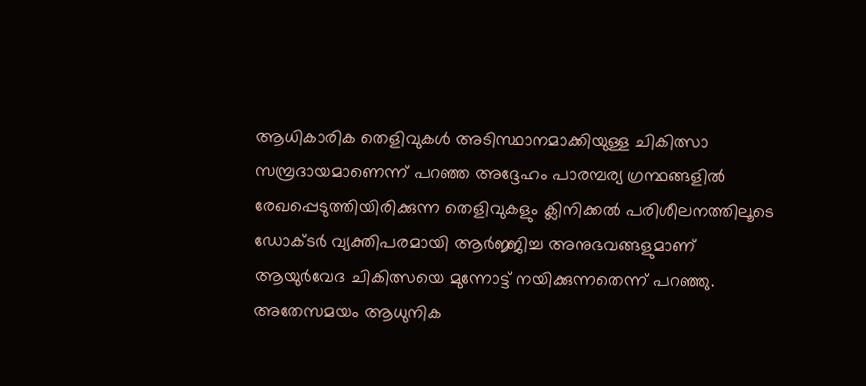ആധികാരിക തെളിവുകള്‍ അടിസ്ഥാനമാക്കിയുള്ള ചികിത്സാ സമ്പ്രദായമാണെന്ന് പറഞ്ഞ അദ്ദേഹം പാരമ്പര്യ ഗ്രന്ഥങ്ങളില്‍ രേഖപ്പെടുത്തിയിരിക്കുന്ന തെളിവുകളും ക്ലിനിക്കല്‍ പരിശീലനത്തിലൂടെ ഡോക്ടര്‍ വ്യക്തിപരമായി ആര്‍ജ്ജിച്ച അനുഭവങ്ങളുമാണ് ആയുര്‍വേദ ചികിത്സയെ മുന്നോട്ട് നയിക്കുന്നതെന്ന് പറഞ്ഞു. അതേസമയം ആധുനിക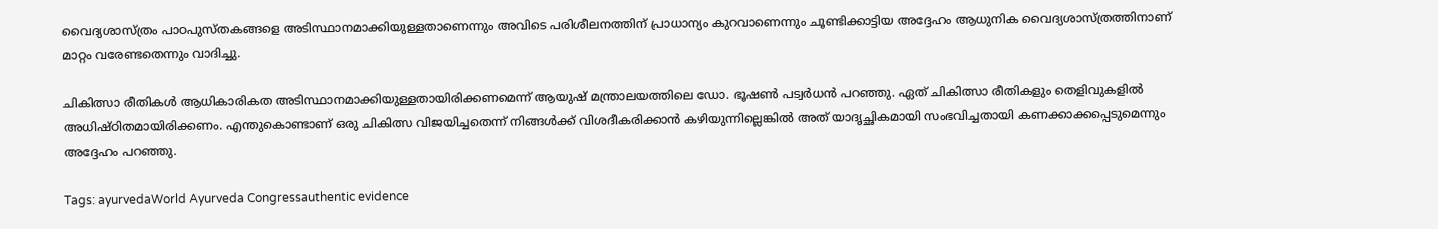വൈദ്യശാസ്ത്രം പാഠപുസ്തകങ്ങളെ അടിസ്ഥാനമാക്കിയുള്ളതാണെന്നും അവിടെ പരിശീലനത്തിന് പ്രാധാന്യം കുറവാണെന്നും ചൂണ്ടിക്കാട്ടിയ അദ്ദേഹം ആധുനിക വൈദ്യശാസ്ത്രത്തിനാണ് മാറ്റം വരേണ്ടതെന്നും വാദിച്ചു.

ചികിത്സാ രീതികള്‍ ആധികാരികത അടിസ്ഥാനമാക്കിയുള്ളതായിരിക്കണമെന്ന് ആയുഷ് മന്ത്രാലയത്തിലെ ഡോ. ഭൂഷണ്‍ പട്വര്‍ധന്‍ പറഞ്ഞു. ഏത് ചികിത്സാ രീതികളും തെളിവുകളില്‍ അധിഷ്ഠിതമായിരിക്കണം. എന്തുകൊണ്ടാണ് ഒരു ചികിത്സ വിജയിച്ചതെന്ന് നിങ്ങള്‍ക്ക് വിശദീകരിക്കാന്‍ കഴിയുന്നില്ലെങ്കില്‍ അത് യാദൃച്ഛികമായി സംഭവിച്ചതായി കണക്കാക്കപ്പെടുമെന്നും അദ്ദേഹം പറഞ്ഞു.

Tags: ayurvedaWorld Ayurveda Congressauthentic evidence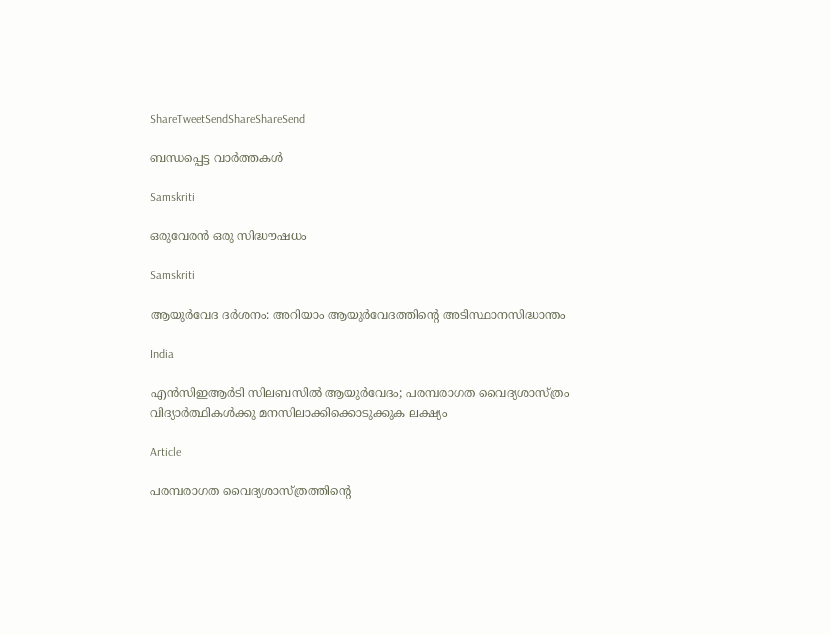ShareTweetSendShareShareSend

ബന്ധപ്പെട്ട വാര്‍ത്തകള്‍

Samskriti

ഒരുവേരന്‍ ഒരു സിദ്ധൗഷധം

Samskriti

ആയുര്‍വേദ ദര്‍ശനം: അറിയാം ആയുര്‍വേദത്തിന്റെ അടിസ്ഥാനസിദ്ധാന്തം

India

എന്‍സിഇആര്‍ടി സിലബസില്‍ ആയുര്‍വേദം; പരമ്പരാഗത വൈദ്യശാസ്ത്രം വിദ്യാര്‍ത്ഥികള്‍ക്കു മനസിലാക്കിക്കൊടുക്കുക ലക്ഷ്യം

Article

പരമ്പരാഗത വൈദ്യശാസ്ത്രത്തിന്റെ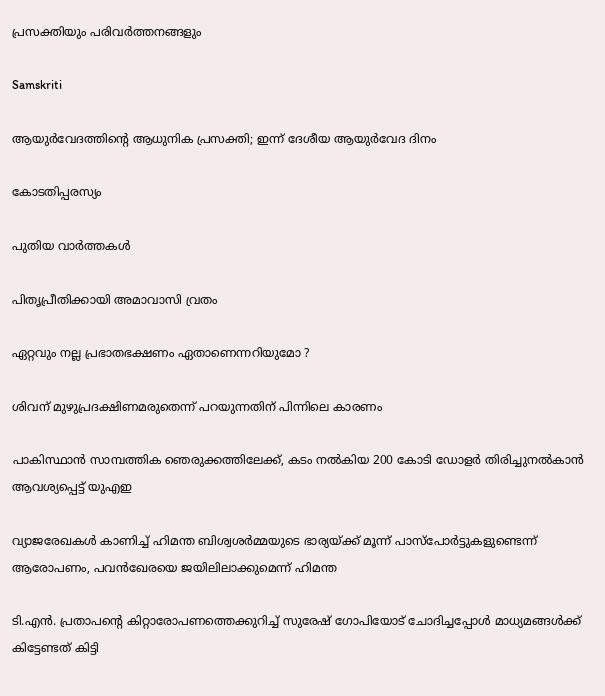പ്രസക്തിയും പരിവര്‍ത്തനങ്ങളും

Samskriti

ആയുര്‍വേദത്തിന്റെ ആധുനിക പ്രസക്തി; ഇന്ന് ദേശീയ ആയുര്‍വേദ ദിനം

കോടതിപ്പരസ്യം

പുതിയ വാര്‍ത്തകള്‍

പിതൃപ്രീതിക്കായി അമാവാസി വ്രതം

ഏറ്റവും നല്ല പ്രഭാതഭക്ഷണം ഏതാണെന്നറിയുമോ ?

ശിവന് മുഴുപ്രദക്ഷിണമരുതെന്ന് പറയുന്നതിന് പിന്നിലെ കാരണം

പാകിസ്ഥാന്‍ സാമ്പത്തിക ഞെരുക്കത്തിലേക്ക്, കടം നല്‍കിയ 200 കോടി ഡോളര്‍ തിരിച്ചുനല്‍കാന്‍ ആവശ്യപ്പെട്ട് യുഎഇ

വ്യാജരേഖകള്‍ കാണിച്ച് ഹിമന്ത ബിശ്വശര്‍മ്മയുടെ ഭാര്യയ്‌ക്ക് മൂന്ന് പാസ്പോര്‍ട്ടുകളുണ്ടെന്ന് ആരോപണം, പവന്‍ഖേരയെ ജയിലിലാക്കുമെന്ന് ഹിമന്ത

ടി.എന്‍. പ്രതാപന്റെ കിറ്റാരോപണത്തെക്കുറിച്ച് സുരേഷ് ഗോപിയോട് ചോദിച്ചപ്പോള്‍ മാധ്യമങ്ങള്‍ക്ക് കിട്ടേണ്ടത് കിട്ടി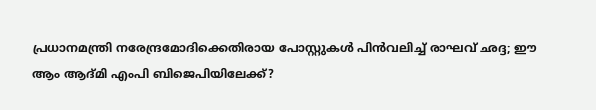പ്രധാനമന്ത്രി നരേന്ദ്രമോദിക്കെതിരായ പോസ്റ്റുകള്‍ പിന്‍വലിച്ച് രാഘവ് ഛദ്ദ; ഈ ആം ആദ്മി എംപി ബിജെപിയിലേക്ക്?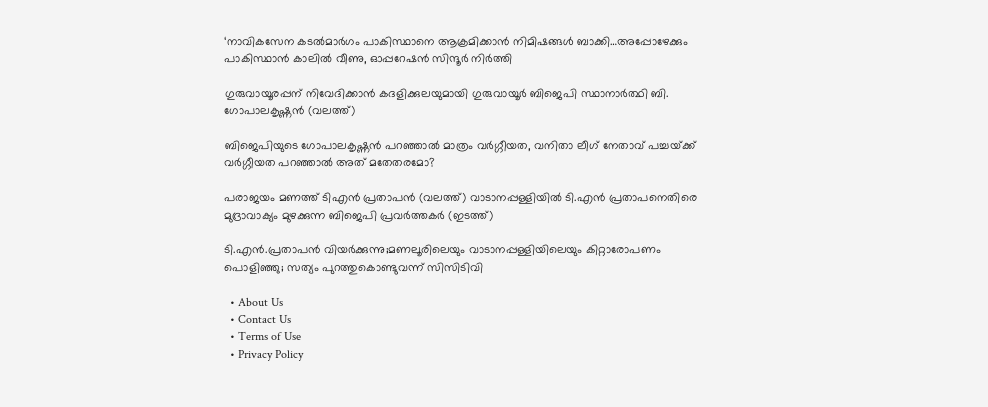‘നാവികസേന കടൽമാർഗം പാകിസ്ഥാനെ ആക്രമിക്കാൻ നിമിഷങ്ങള്‍ ബാക്കി…അപ്പോഴേക്കും പാകിസ്ഥാന്‍ കാലില്‍ വീണു, ഓപ്പറേഷന്‍ സിന്ദൂര്‍ നിര്‍ത്തി

ഗുരുവായൂരപ്പന് നിവേദിക്കാന്‍ കദളിക്കുലയുമായി ഗുരുവായൂര്‍ ബിജെപി സ്ഥാനാര്‍ത്ഥി ബി. ഗോപാലകൃഷ്ണന്‍ (വലത്ത്)

ബിജെപിയുടെ ഗോപാലകൃഷ്ണന്‍ പറഞ്ഞാല്‍ മാത്രം വര്‍ഗ്ഗീയത, വനിതാ ലീഗ് നേതാവ് പച്ചയ്‌ക്ക് വര്‍ഗ്ഗീയത പറഞ്ഞാല്‍ അത് മതേതരമോ?

പരാജയം മണത്ത് ടിഎന്‍ പ്രതാപന്‍ (വലത്ത്) വാടാനപ്പള്ളിയില്‍ ടി.എന്‍ പ്രതാപനെതിരെ മുദ്രാവാക്യം മുഴക്കുന്ന ബിജെപി പ്രവര്‍ത്തകര്‍ (ഇടത്ത്)

ടി.എന്‍.പ്രതാപന്‍ വിയര്‍ക്കുന്നു;മണലൂരിലെയും വാടാനപ്പള്ളിയിലെയും കിറ്റാരോപണം പൊളിഞ്ഞു; സത്യം പുറത്തുകൊണ്ടുവന്ന് സിസിടിവി

  • About Us
  • Contact Us
  • Terms of Use
  • Privacy Policy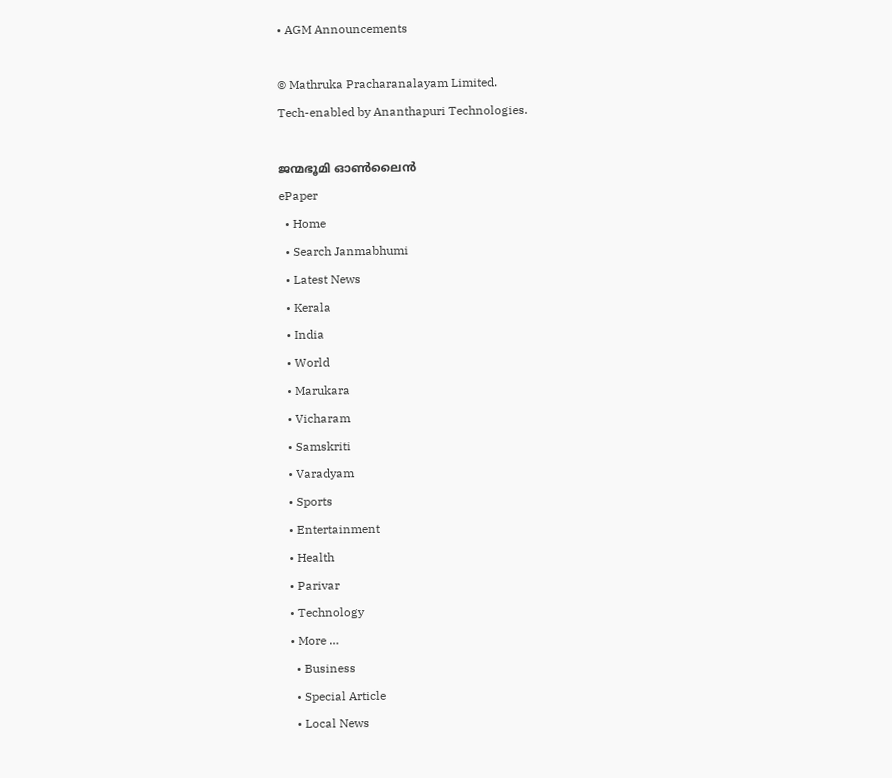• AGM Announcements

© Mathruka Pracharanalayam Limited.
Tech-enabled by Ananthapuri Technologies.

ജന്മഭൂമി ഓണ്‍ലൈന്‍
ePaper
  • Home
  • Search Janmabhumi
  • Latest News
  • Kerala
  • India
  • World
  • Marukara
  • Vicharam
  • Samskriti
  • Varadyam
  • Sports
  • Entertainment
  • Health
  • Parivar
  • Technology
  • More …
    • Business
    • Special Article
    • Local News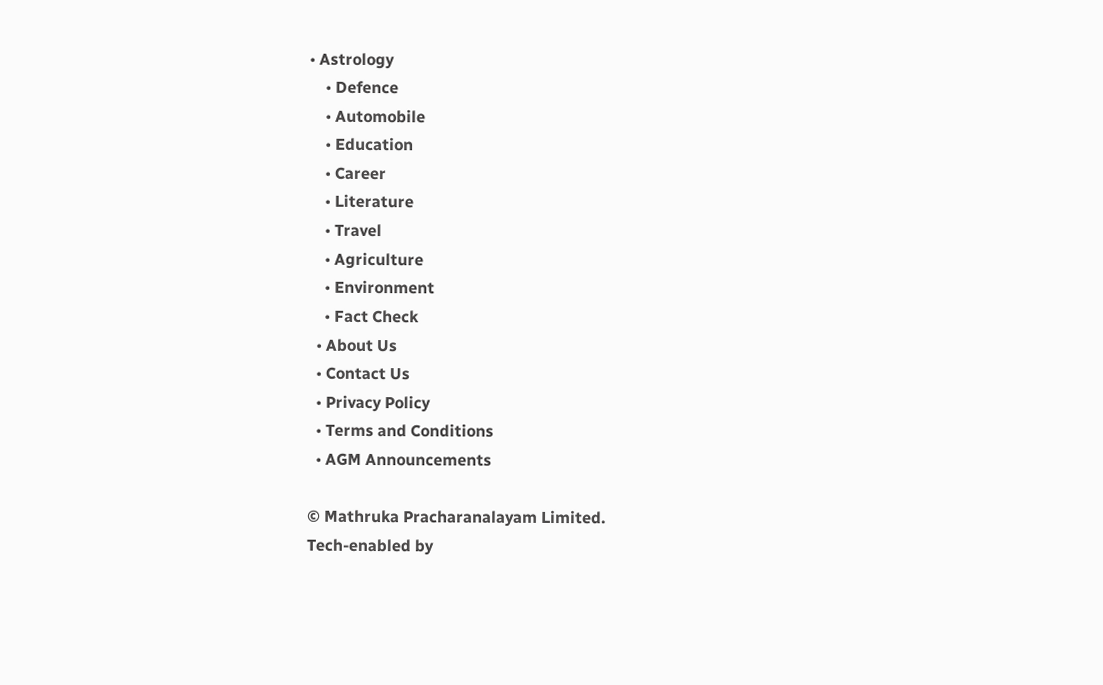• Astrology
    • Defence
    • Automobile
    • Education
    • Career
    • Literature
    • Travel
    • Agriculture
    • Environment
    • Fact Check
  • About Us
  • Contact Us
  • Privacy Policy
  • Terms and Conditions
  • AGM Announcements

© Mathruka Pracharanalayam Limited.
Tech-enabled by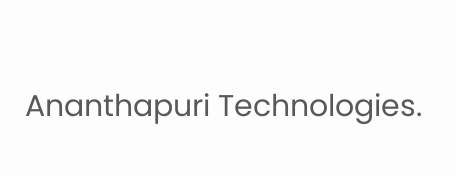Ananthapuri Technologies.